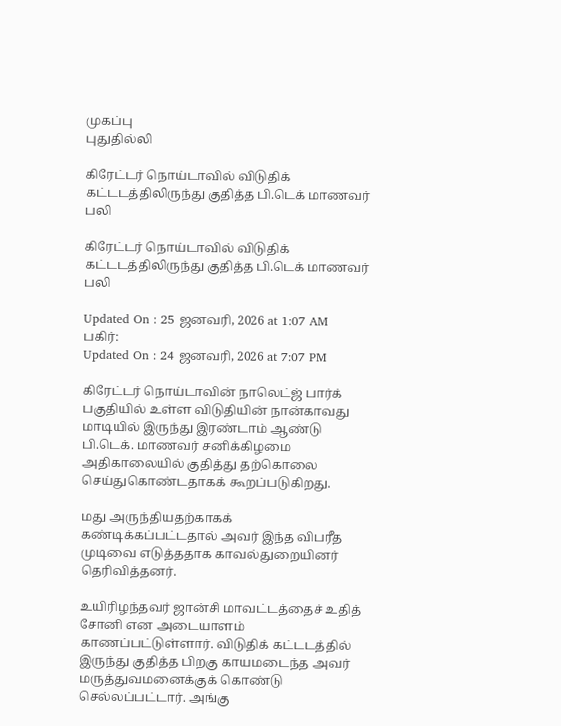முகப்பு
புதுதில்லி

கிரேட்டர் நொய்டாவில் விடுதிக் கட்டடத்திலிருந்து குதித்த பி.டெக் மாணவர் பலி

கிரேட்டர் நொய்டாவில் விடுதிக் கட்டடத்திலிருந்து குதித்த பி.டெக் மாணவர் பலி

Updated On : 25 ஜனவரி, 2026 at 1:07 AM
பகிர்:
Updated On : 24 ஜனவரி, 2026 at 7:07 PM

கிரேட்டர் நொய்டாவின் நாலெட்ஜ் பார்க் பகுதியில் உள்ள விடுதியின் நான்காவது மாடியில் இருந்து இரண்டாம் ஆண்டு பி.டெக். மாணவர் சனிக்கிழமை அதிகாலையில் குதித்து தற்கொலை செய்துகொண்டதாகக் கூறப்படுகிறது.

மது அருந்தியதற்காகக் கண்டிக்கப்பட்டதால் அவர் இந்த விபரீத முடிவை எடுத்ததாக காவல்துறையினர் தெரிவித்தனர்.

உயிரிழந்தவர் ஜான்சி மாவட்டத்தைச் உதித் சோனி என அடையாளம் காணப்பட்டுள்ளார். விடுதிக் கட்டடத்தில் இருந்து குதித்த பிறகு காயமடைந்த அவர் மருத்துவமனைக்குக் கொண்டு செல்லப்பட்டார். அங்கு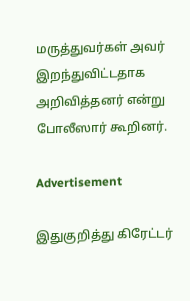மருத்துவர்கள் அவர் இறந்துவிட்டதாக அறிவித்தனர் என்று போலீஸார் கூறினர்.

Advertisement

இதுகுறித்து கிரேட்டர்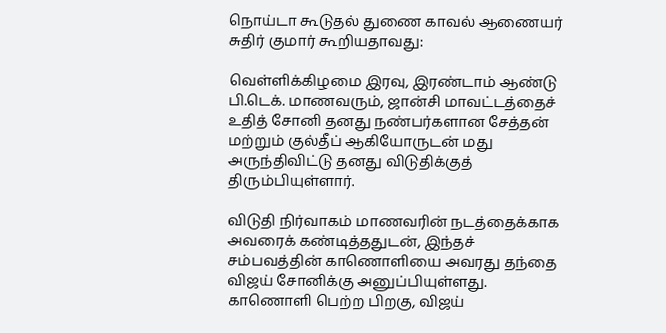நொய்டா கூடுதல் துணை காவல் ஆணையர் சுதிர் குமார் கூறியதாவது:

வெள்ளிக்கிழமை இரவு, இரண்டாம் ஆண்டு பி.டெக். மாணவரும், ஜான்சி மாவட்டத்தைச் உதித் சோனி தனது நண்பர்களான சேத்தன் மற்றும் குல்தீப் ஆகியோருடன் மது அருந்திவிட்டு தனது விடுதிக்குத் திரும்பியுள்ளார்.

விடுதி நிர்வாகம் மாணவரின் நடத்தைக்காக அவரைக் கண்டித்ததுடன், இந்தச் சம்பவத்தின் காணொளியை அவரது தந்தை விஜய் சோனிக்கு அனுப்பியுள்ளது. காணொளி பெற்ற பிறகு, விஜய்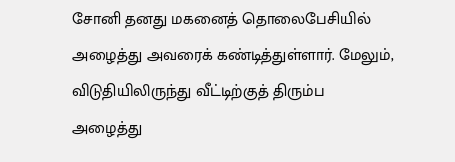சோனி தனது மகனைத் தொலைபேசியில் அழைத்து அவரைக் கண்டித்துள்ளார். மேலும், விடுதியிலிருந்து வீட்டிற்குத் திரும்ப அழைத்து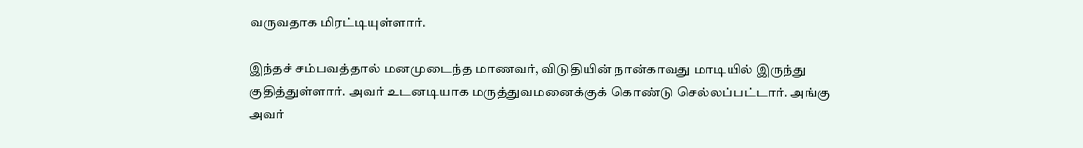வருவதாக மிரட்டியுள்ளார்.

இந்தச் சம்பவத்தால் மனமுடைந்த மாணவர், விடுதியின் நான்காவது மாடியில் இருந்து குதித்துள்ளார். அவர் உடனடியாக மருத்துவமனைக்குக் கொண்டு செல்லப்பட்டார். அங்கு அவர்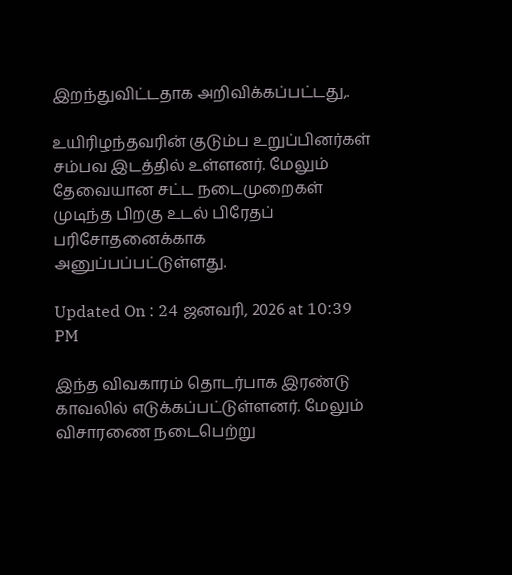இறந்துவிட்டதாக அறிவிக்கப்பட்டது,.

உயிரிழந்தவரின் குடும்ப உறுப்பினர்கள் சம்பவ இடத்தில் உள்ளனர். மேலும் தேவையான சட்ட நடைமுறைகள் முடிந்த பிறகு உடல் பிரேதப் பரிசோதனைக்காக அனுப்பப்பட்டுள்ளது.

Updated On : 24 ஜனவரி, 2026 at 10:39 PM

இந்த விவகாரம் தொடர்பாக இரண்டு காவலில் எடுக்கப்பட்டுள்ளனர். மேலும் விசாரணை நடைபெற்று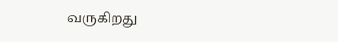வருகிறது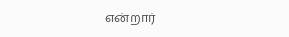என்றார்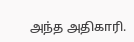அந்த அதிகாரி.